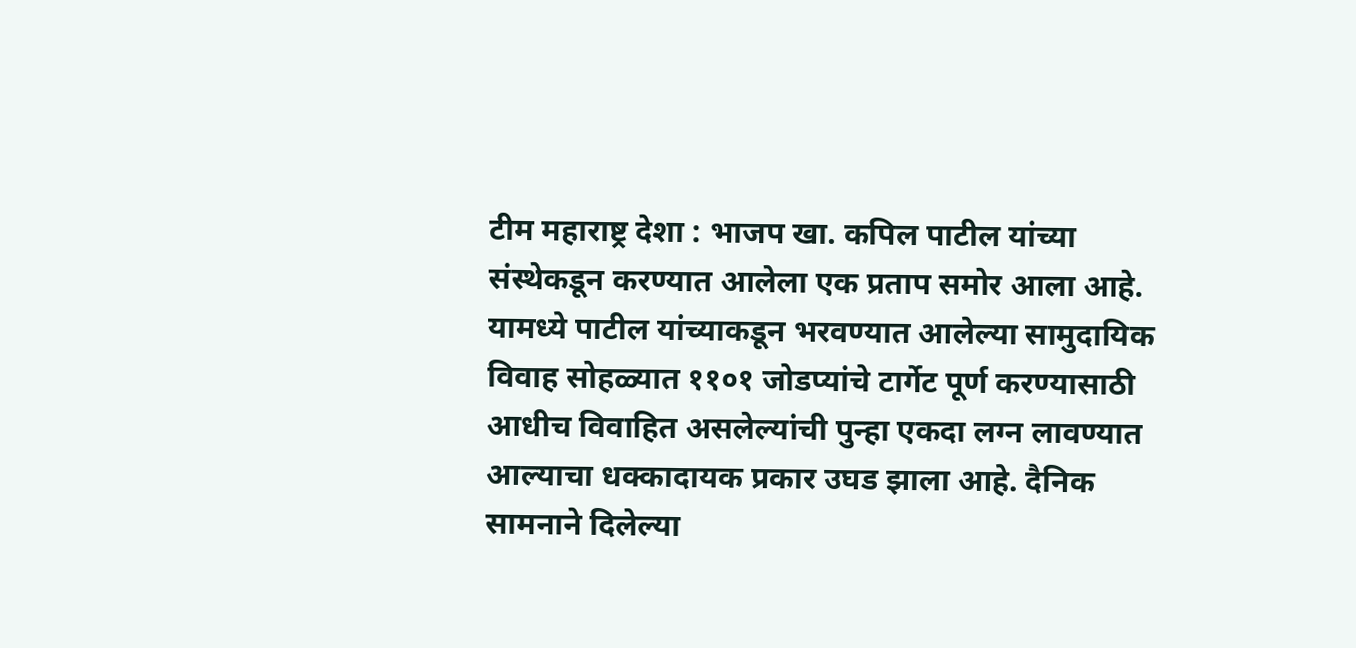टीम महाराष्ट्र देशा : भाजप खा. कपिल पाटील यांच्या संस्थेकडून करण्यात आलेला एक प्रताप समोर आला आहे. यामध्ये पाटील यांच्याकडून भरवण्यात आलेल्या सामुदायिक विवाह सोहळ्यात ११०१ जोडप्यांचे टार्गेट पूर्ण करण्यासाठी आधीच विवाहित असलेल्यांची पुन्हा एकदा लग्न लावण्यात आल्याचा धक्कादायक प्रकार उघड झाला आहे. दैनिक सामनाने दिलेल्या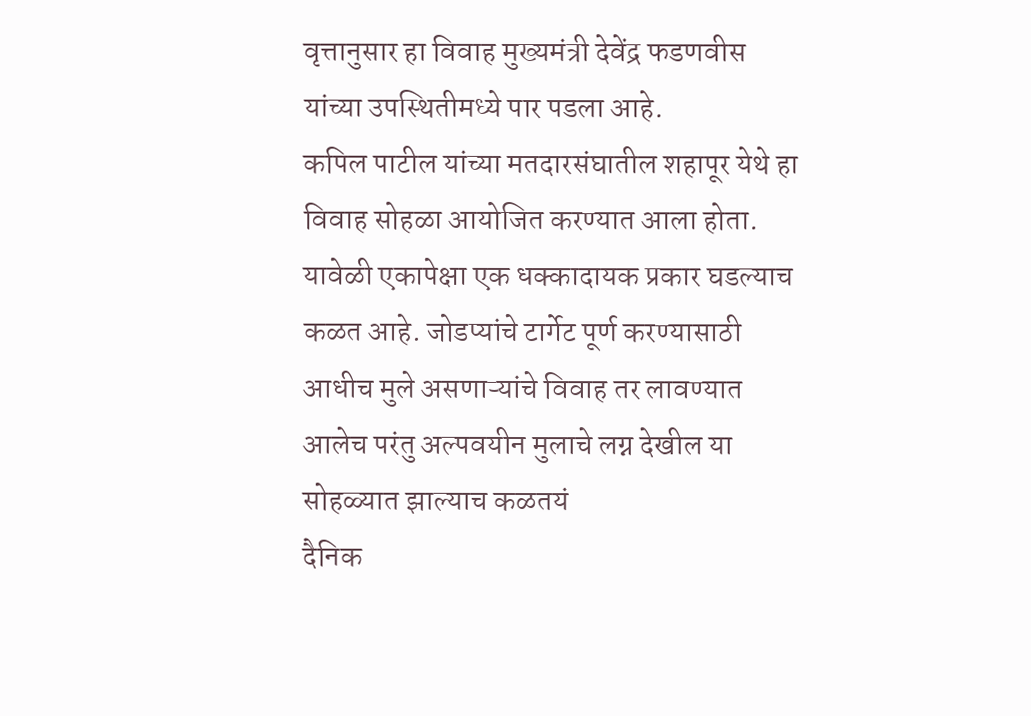वृत्तानुसार हा विवाह मुख्यमंत्री देवेंद्र फडणवीस यांच्या उपस्थितीमध्ये पार पडला आहे.
कपिल पाटील यांच्या मतदारसंघातील शहापूर येथे हा विवाह सोहळा आयोजित करण्यात आला होता. यावेळी एकापेक्षा एक धक्कादायक प्रकार घडल्याच कळत आहे. जोडप्यांचे टार्गेट पूर्ण करण्यासाठी आधीच मुले असणाऱ्यांचे विवाह तर लावण्यात आलेच परंतु अल्पवयीन मुलाचे लग्न देखील या सोहळ्यात झाल्याच कळतयं
दैनिक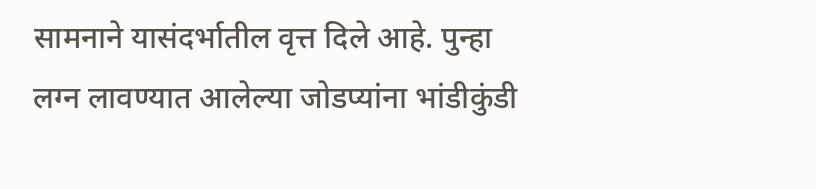सामनाने यासंदर्भातील वृत्त दिले आहे. पुन्हा लग्न लावण्यात आलेल्या जोडप्यांना भांडीकुंडी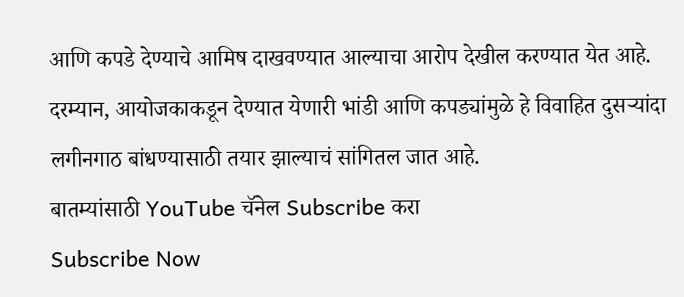आणि कपडे देण्याचे आमिष दाखवण्यात आल्याचा आरोप देखील करण्यात येत आहे. दरम्यान, आयोजकाकडून देण्यात येणारी भांडी आणि कपड्यांमुळे हे विवाहित दुसऱ्यांदा लगीनगाठ बांधण्यासाठी तयार झाल्याचं सांगितल जात आहे.
बातम्यांसाठी YouTube चॅनेल Subscribe करा
Subscribe Now